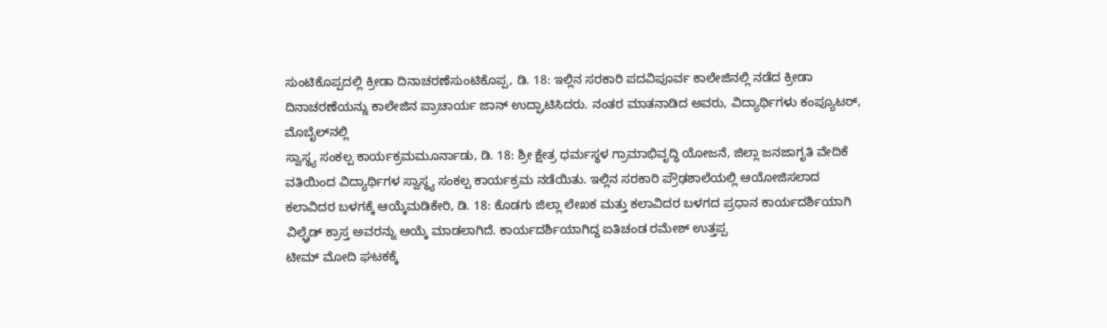ಸುಂಟಿಕೊಪ್ಪದಲ್ಲಿ ಕ್ರೀಡಾ ದಿನಾಚರಣೆಸುಂಟಿಕೊಪ್ಪ, ಡಿ. 18: ಇಲ್ಲಿನ ಸರಕಾರಿ ಪದವಿಪೂರ್ವ ಕಾಲೇಜಿನಲ್ಲಿ ನಡೆದ ಕ್ರೀಡಾ ದಿನಾಚರಣೆಯನ್ನು ಕಾಲೇಜಿನ ಪ್ರಾಚಾರ್ಯ ಜಾನ್ ಉದ್ಘಾಟಿಸಿದರು. ನಂತರ ಮಾತನಾಡಿದ ಅವರು, ವಿದ್ಯಾರ್ಥಿಗಳು ಕಂಪ್ಯೂಟರ್, ಮೊಬೈಲ್‍ನಲ್ಲಿ
ಸ್ವಾಸ್ಥ್ಯ ಸಂಕಲ್ಪ ಕಾರ್ಯಕ್ರಮಮೂರ್ನಾಡು, ಡಿ. 18: ಶ್ರೀ ಕ್ಷೇತ್ರ ಧರ್ಮಸ್ಥಳ ಗ್ರಾಮಾಭಿವೃದ್ಧಿ ಯೋಜನೆ, ಜಿಲ್ಲಾ ಜನಜಾಗೃತಿ ವೇದಿಕೆ ವತಿಯಿಂದ ವಿದ್ಯಾರ್ಥಿಗಳ ಸ್ವಾಸ್ಥ್ಯ ಸಂಕಲ್ಪ ಕಾರ್ಯಕ್ರಮ ನಡೆಯಿತು. ಇಲ್ಲಿನ ಸರಕಾರಿ ಪ್ರೌಢಶಾಲೆಯಲ್ಲಿ ಆಯೋಜಿಸಲಾದ
ಕಲಾವಿದರ ಬಳಗಕ್ಕೆ ಆಯ್ಕೆಮಡಿಕೇರಿ, ಡಿ. 18: ಕೊಡಗು ಜಿಲ್ಲಾ ಲೇಖಕ ಮತ್ತು ಕಲಾವಿದರ ಬಳಗದ ಪ್ರಧಾನ ಕಾರ್ಯದರ್ಶಿಯಾಗಿ ವಿಲ್ಫ್ರೆಡ್ ಕ್ರಾಸ್ತ ಅವರನ್ನು ಆಯ್ಕೆ ಮಾಡಲಾಗಿದೆ. ಕಾರ್ಯದರ್ಶಿಯಾಗಿದ್ದ ಐತಿಚಂಡ ರಮೇಶ್ ಉತ್ತಪ್ಪ
ಟೀಮ್ ಮೋದಿ ಘಟಕಕ್ಕೆ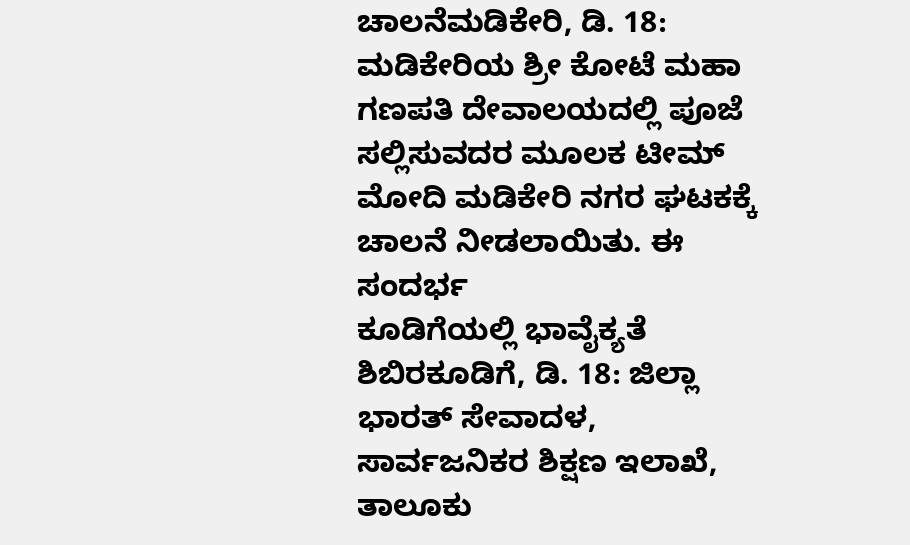ಚಾಲನೆಮಡಿಕೇರಿ, ಡಿ. 18: ಮಡಿಕೇರಿಯ ಶ್ರೀ ಕೋಟೆ ಮಹಾ ಗಣಪತಿ ದೇವಾಲಯದಲ್ಲಿ ಪೂಜೆ ಸಲ್ಲಿಸುವದರ ಮೂಲಕ ಟೀಮ್ ಮೋದಿ ಮಡಿಕೇರಿ ನಗರ ಘಟಕಕ್ಕೆ ಚಾಲನೆ ನೀಡಲಾಯಿತು. ಈ ಸಂದರ್ಭ
ಕೂಡಿಗೆಯಲ್ಲಿ ಭಾವೈಕ್ಯತೆ ಶಿಬಿರಕೂಡಿಗೆ, ಡಿ. 18: ಜಿಲ್ಲಾ ಭಾರತ್ ಸೇವಾದಳ, ಸಾರ್ವಜನಿಕರ ಶಿಕ್ಷಣ ಇಲಾಖೆ, ತಾಲೂಕು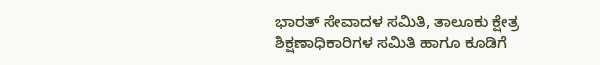ಭಾರತ್ ಸೇವಾದಳ ಸಮಿತಿ, ತಾಲೂಕು ಕ್ಷೇತ್ರ ಶಿಕ್ಷಣಾಧಿಕಾರಿಗಳ ಸಮಿತಿ ಹಾಗೂ ಕೂಡಿಗೆ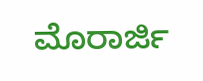ಮೊರಾರ್ಜಿ